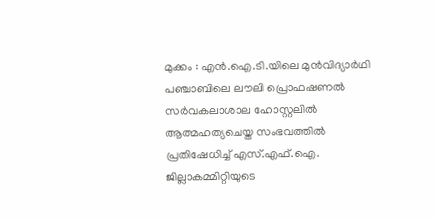മുക്കം : എൻ.ഐ.ടി.യിലെ മുൻവിദ്യാർഥി പഞ്ചാബിലെ ലൗലി പ്രൊഫഷണൽ സർവകലാശാല ഹോസ്റ്റലിൽ ആത്മഹത്യചെയ്ത സംഭവത്തിൽ പ്രതിഷേധിച്ച് എസ്.എഫ്.ഐ. ജില്ലാകമ്മിറ്റിയുടെ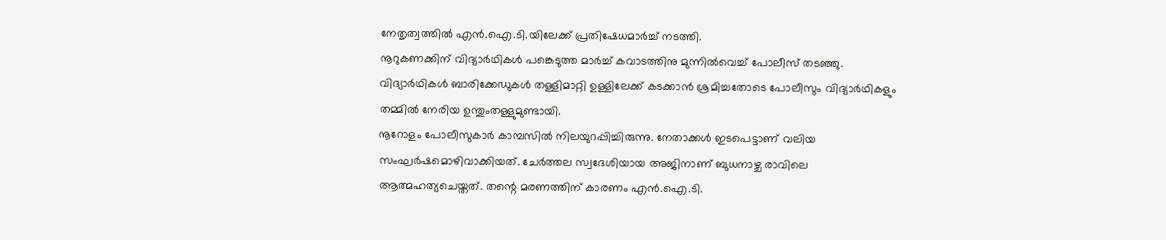നേതൃത്വത്തിൽ എൻ.ഐ.ടി.യിലേക്ക് പ്രതിഷേധമാർച്ച് നടത്തി.
നൂറുകണക്കിന് വിദ്യാർഥികൾ പങ്കെടുത്ത മാർച്ച് കവാടത്തിനു മുന്നിൽവെച്ച് പോലീസ് തടഞ്ഞു. വിദ്യാർഥികൾ ബാരിക്കേഡുകൾ തള്ളിമാറ്റി ഉള്ളിലേക്ക് കടക്കാൻ ശ്രമിച്ചതോടെ പോലീസും വിദ്യാർഥികളും തമ്മിൽ നേരിയ ഉന്തുംതള്ളുമുണ്ടായി.
നൂറോളം പോലീസുകാർ കാമ്പസിൽ നിലയുറപ്പിച്ചിരുന്നു. നേതാക്കൾ ഇടപെട്ടാണ് വലിയ സംഘർഷമൊഴിവാക്കിയത്. ചേർത്തല സ്വദേശിയായ അജിനാണ് ബുധനാഴ്ച രാവിലെ ആത്മഹത്യചെയ്തത്. തന്റെ മരണത്തിന് കാരണം എൻ.ഐ.ടി.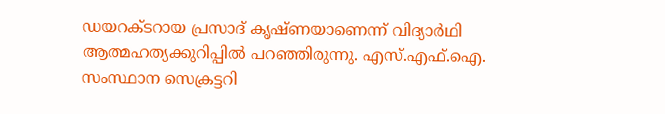ഡയറക്ടറായ പ്രസാദ് കൃഷ്ണയാണെന്ന് വിദ്യാർഥി ആത്മഹത്യക്കുറിപ്പിൽ പറഞ്ഞിരുന്നു. എസ്.എഫ്.ഐ. സംസ്ഥാന സെക്രട്ടറി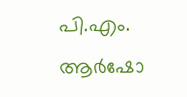പി.എം. ആർഷോ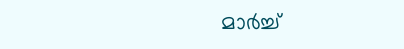മാർച്ച്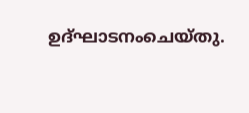ഉദ്ഘാടനംചെയ്തു.